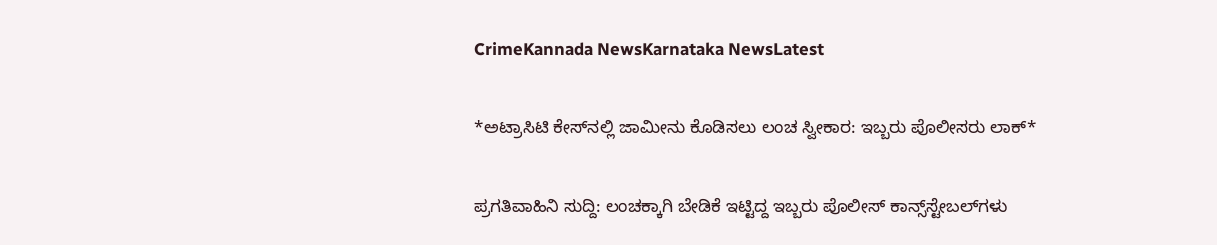CrimeKannada NewsKarnataka NewsLatest

*ಅಟ್ರಾಸಿಟಿ‌ ಕೇಸ್‌ನಲ್ಲಿ ಜಾಮೀನು ಕೊಡಿಸಲು ಲಂಚ ಸ್ವೀಕಾರ: ಇಬ್ಬರು ಪೊಲೀಸರು ಲಾಕ್*

ಪ್ರಗತಿವಾಹಿನಿ ಸುದ್ದಿ: ಲಂಚಕ್ಕಾಗಿ ಬೇಡಿಕೆ ಇಟ್ಟಿದ್ದ ಇಬ್ಬರು ಪೊಲೀಸ್ ಕಾನ್ಸ್‌ಸ್ಟೇಬಲ್‌ಗಳು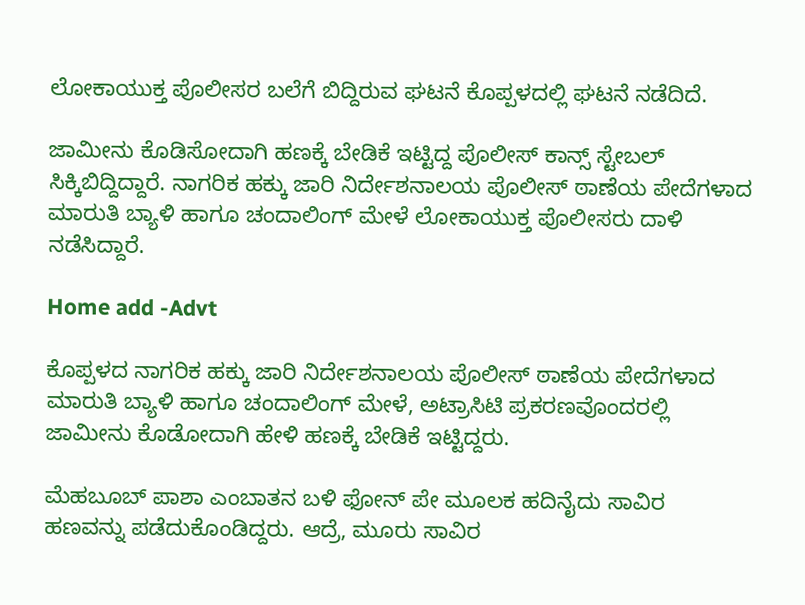ಲೋಕಾಯುಕ್ತ ಪೊಲೀಸರ ಬಲೆಗೆ ಬಿದ್ದಿರುವ ಘಟನೆ ಕೊಪ್ಪಳದಲ್ಲಿ ಘಟನೆ ನಡೆದಿದೆ.

ಜಾಮೀನು ಕೊಡಿಸೋದಾಗಿ ಹಣಕ್ಕೆ ಬೇಡಿಕೆ ಇಟ್ಟಿದ್ದ ಪೊಲೀಸ್ ಕಾನ್ಸ್ ಸ್ಟೇಬಲ್ ಸಿಕ್ಕಿಬಿದ್ದಿದ್ದಾರೆ. ನಾಗರಿಕ ಹಕ್ಕು ಜಾರಿ ನಿರ್ದೇಶನಾಲಯ ಪೊಲೀಸ್ ಠಾಣೆಯ ಪೇದೆಗಳಾದ ಮಾರುತಿ ಬ್ಯಾಳಿ ಹಾಗೂ ಚಂದಾಲಿಂಗ್ ಮೇಳೆ ಲೋಕಾಯುಕ್ತ ಪೊಲೀಸರು ದಾಳಿ ನಡೆಸಿದ್ದಾರೆ.

Home add -Advt

ಕೊಪ್ಪಳದ ನಾಗರಿಕ ಹಕ್ಕು ಜಾರಿ ನಿರ್ದೇಶನಾಲಯ ಪೊಲೀಸ್ ಠಾಣೆಯ ಪೇದೆಗಳಾದ ಮಾರುತಿ ಬ್ಯಾಳಿ ಹಾಗೂ ಚಂದಾಲಿಂಗ್ ಮೇಳೆ, ಅಟ್ರಾಸಿಟಿ ಪ್ರಕರಣವೊಂದರಲ್ಲಿ ಜಾಮೀನು ಕೊಡೋದಾಗಿ ಹೇಳಿ ಹಣಕ್ಕೆ ಬೇಡಿಕೆ ಇಟ್ಟಿದ್ದರು.

ಮೆಹಬೂಬ್ ಪಾಶಾ ಎಂಬಾತನ ಬಳಿ ಫೋನ್ ಪೇ ಮೂಲಕ ಹದಿನೈದು ಸಾವಿರ ಹಣವನ್ನು ಪಡೆದುಕೊಂಡಿದ್ದರು. ಆದ್ರೆ, ಮೂರು ಸಾವಿರ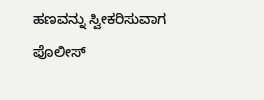ಹಣವನ್ನು ಸ್ವೀಕರಿಸುವಾಗ ಪೊಲೀಸ್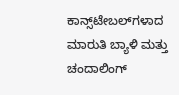ಕಾನ್ಸ್‌ಟೇಬಲ್‌ಗಳಾದ ಮಾರುತಿ ಬ್ಯಾಳಿ ಮತ್ತು ಚಂದಾಲಿಂಗ್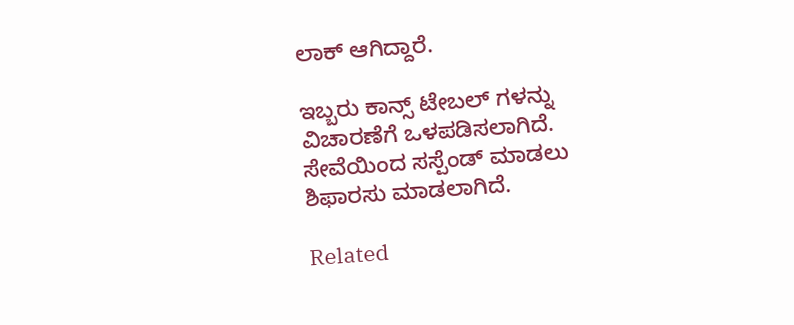ಲಾಕ್ ಆಗಿದ್ದಾರೆ.

ಇಬ್ಬರು ಕಾನ್ಸ್ ಟೇಬಲ್ ಗಳನ್ನು ವಿಚಾರಣೆಗೆ ಒಳಪಡಿಸಲಾಗಿದೆ. ಸೇವೆಯಿಂದ ಸಸ್ಪೆಂಡ್ ಮಾಡಲು ಶಿಫಾರಸು ಮಾಡಲಾಗಿದೆ.

Related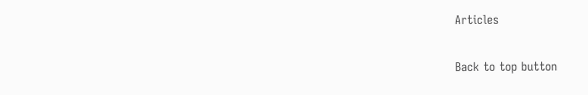Articles

Back to top button